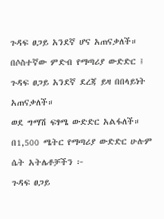ጉዳፍ ፀጋይ አንደኛ ሆና አጠናቃለች።
በሶስተኛው ምድብ የማጣሪያ ውድድር ፤ ጉዳፍ ፀጋይ አንደኛ ደረጃ ይዛ በበላይነት አጠናቃለች።
ወደ ግማሽ ፍፃሜ ውድድር አልፋለች።
በ1,500 ሜትር የማጣሪያ ውድድር ሁሉም ሴት አትሌቶቻችን ፦
ጉዳፍ ፀጋይ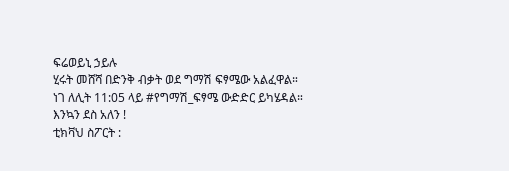ፍሬወይኒ ኃይሉ
ሂሩት መሸሻ በድንቅ ብቃት ወደ ግማሽ ፍፃሜው አልፈዋል።
ነገ ለሊት 11:05 ላይ #የግማሽ_ፍፃሜ ውድድር ይካሄዳል።
እንኳን ደስ አለን !
ቲክቫህ ስፖርት :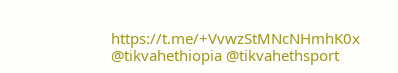https://t.me/+VvwzStMNcNHmhK0x
@tikvahethiopia @tikvahethsport